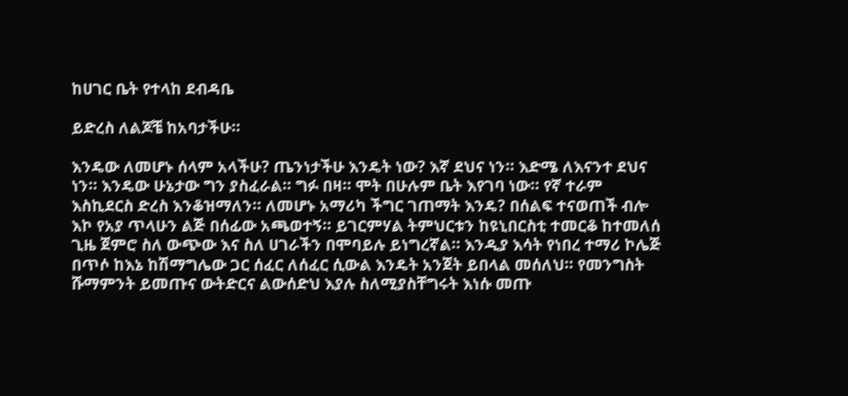ከሀገር ቤት የተላከ ደብዳቤ

ይድረስ ለልጆቼ ከአባታችሁ።

እንዴው ለመሆኑ ሰላም አላችሁ? ጤንነታችሁ እንዴት ነው? እኛ ደህና ነን። እድሜ ለእናንተ ደህና ነን። እንዴው ሁኔታው ግን ያስፈራል። ግፉ በዛ። ሞት በሁሉም ቤት እየገባ ነው። የኛ ተራም እስኪደርስ ድረስ እንቆዝማለን። ለመሆኑ አማሪካ ችግር ገጠማት እንዴ? በሰልፍ ተናወጠች ብሎ እኮ የአያ ጥላሁን ልጅ በሰፊው አጫወተኝ። ይገርምሃል ትምህርቱን ከዩኒበርስቲ ተመርቆ ከተመለሰ ጊዜ ጀምሮ ስለ ውጭው እና ስለ ሀገራችን በሞባይሉ ይነግረኛል። እንዲያ እሳት የነበረ ተማሪ ኮሌጅ በጥሶ ከእኔ ከሽማግሌው ጋር ሰፈር ለሰፈር ሲውል እንዴት አንጀት ይበላል መሰለህ። የመንግስት ሹማምንት ይመጡና ውትድርና ልውሰድህ እያሉ ስለሚያስቸግሩት እነሱ መጡ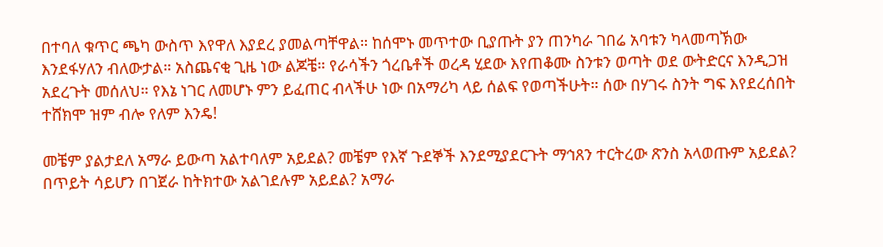በተባለ ቁጥር ጫካ ውስጥ እየዋለ እያደረ ያመልጣቸዋል። ከሰሞኑ መጥተው ቢያጡት ያን ጠንካራ ገበሬ አባቱን ካላመጣኽው እንደፋሃለን ብለውታል። አስጨናቂ ጊዜ ነው ልጆቼ። የራሳችን ጎረቤቶች ወረዳ ሂደው እየጠቆሙ ስንቱን ወጣት ወደ ውትድርና እንዲጋዝ አደረጉት መሰለህ። የእኔ ነገር ለመሆኑ ምን ይፈጠር ብላችሁ ነው በአማሪካ ላይ ሰልፍ የወጣችሁት። ሰው በሃገሩ ስንት ግፍ እየደረሰበት ተሸክሞ ዝም ብሎ የለም እንዴ!

መቼም ያልታደለ አማራ ይውጣ አልተባለም አይደል? መቼም የእኛ ጉደኞች እንደሚያደርጉት ማኅጸን ተርትረው ጽንስ አላወጡም አይደል? በጥይት ሳይሆን በገጀራ ከትክተው አልገደሉም አይደል? አማራ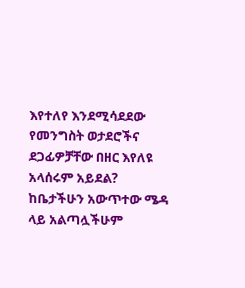እየተለየ እንደሚሳደደው የመንግስት ወታደሮችና ደጋፊዎቻቸው በዘር እየለዩ አላሰሩም አይደል? ከቤታችሁን አውጥተው ሜዳ ላይ አልጣሏችሁም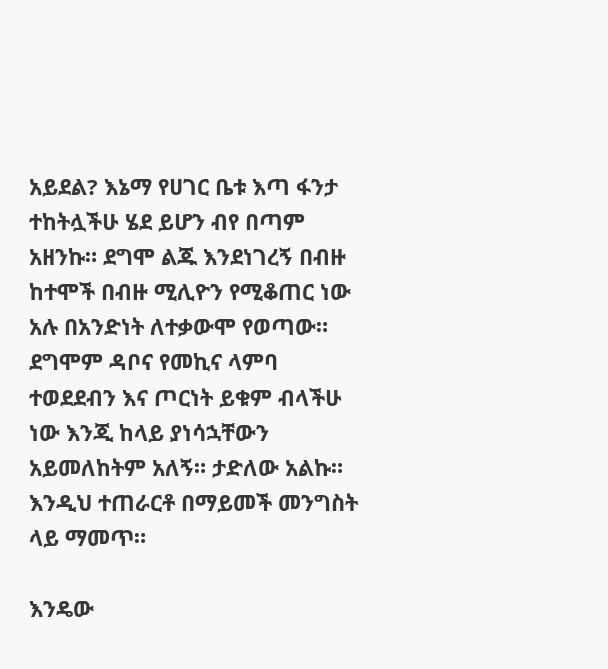አይደል? እኔማ የሀገር ቤቱ እጣ ፋንታ ተከትሏችሁ ሄደ ይሆን ብየ በጣም አዘንኩ። ደግሞ ልጁ እንደነገረኝ በብዙ ከተሞች በብዙ ሚሊዮን የሚቆጠር ነው አሉ በአንድነት ለተቃውሞ የወጣው። ደግሞም ዳቦና የመኪና ላምባ ተወደደብን እና ጦርነት ይቁም ብላችሁ ነው እንጂ ከላይ ያነሳኋቸውን አይመለከትም አለኝ። ታድለው አልኩ። እንዲህ ተጠራርቶ በማይመች መንግስት ላይ ማመጥ።

እንዴው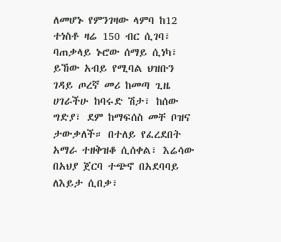ለመሆኑ የምንገዛው ላምባ ከ12 ተነስቶ ዛሬ 150 ብር ሲገባ፣ ባጠቃላይ ኑሮው ሰማይ ሲነካ፣ ይኸው አብይ የሚባል ህዝቡን ገዳይ ጦረኛ መሪ ከመጣ ጊዜ ሀገራችሁ ከባሩድ ሽታ፣ ከሰው ግድያ፣ ደም ከማፍሰስ መቸ ቦዝና ታውቃለች። በተለይ የፈረደበት አማራ ተዘቅዝቆ ሲሰቀል፣ እሬሳው በአህያ ጀርባ ተጭኖ በአደባባይ ለእይታ ሲበቃ፣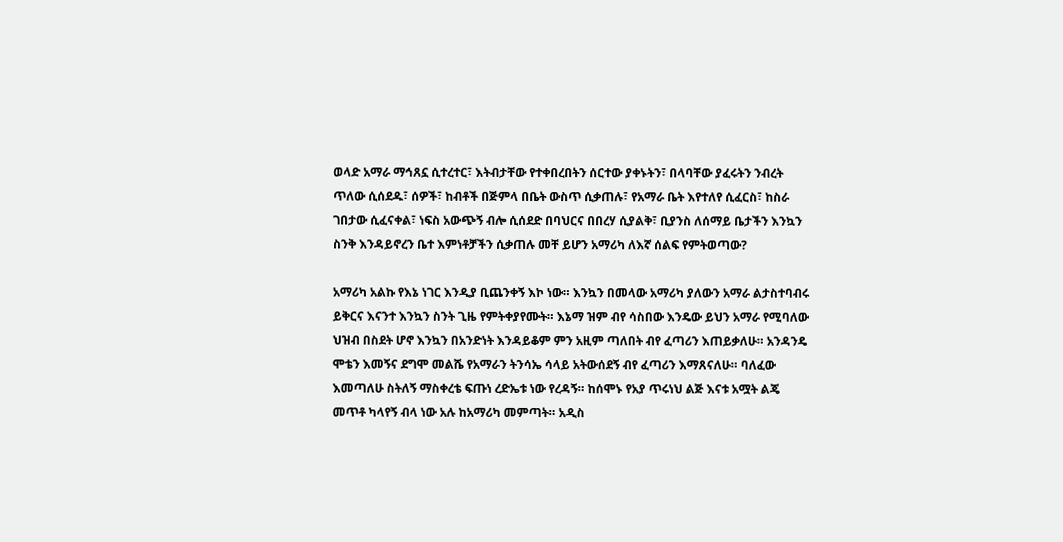ወላድ አማራ ማኅጸኗ ሲተረተር፣ እትብታቸው የተቀበረበትን ሰርተው ያቀኑትን፣ በላባቸው ያፈሩትን ንብረት ጥለው ሲሰደዱ፣ ሰዎች፣ ከብቶች በጅምላ በቤት ውስጥ ሲቃጠሉ፣ የአማራ ቤት እየተለየ ሲፈርስ፣ ከስራ ገበታው ሲፈናቀል፣ ነፍስ አውጭኝ ብሎ ሲሰደድ በባህርና በበረሃ ሲያልቅ፣ ቢያንስ ለሰማይ ቤታችን እንኳን ስንቅ እንዳይኖረን ቤተ እምነቶቻችን ሲቃጠሉ መቸ ይሆን አማሪካ ለእኛ ሰልፍ የምትወጣው?

አማሪካ አልኩ የእኔ ነገር እንዲያ ቢጨንቀኝ እኮ ነው። እንኳን በመላው አማሪካ ያለውን አማራ ልታስተባብሩ ይቅርና እናንተ እንኳን ስንት ጊዜ የምትቀያየሙት። እኔማ ዝም ብየ ሳስበው እንዴው ይህን አማራ የሚባለው ህዝብ በስደት ሆኖ እንኳን በአንድነት እንዳይቆም ምን አዚም ጣለበት ብየ ፈጣሪን እጠይቃለሁ። አንዳንዴ ሞቴን እመኝና ደግሞ መልሼ የአማራን ትንሳኤ ሳላይ አትውሰደኝ ብየ ፈጣሪን እማጸናለሁ። ባለፈው እመጣለሁ ስትለኝ ማስቀረቴ ፍጡነ ረድኤቱ ነው የረዳኝ። ከሰሞኑ የአያ ጥሩነህ ልጅ እናቱ አሟት ልጄ መጥቶ ካላየኝ ብላ ነው አሉ ከአማሪካ መምጣት። አዲስ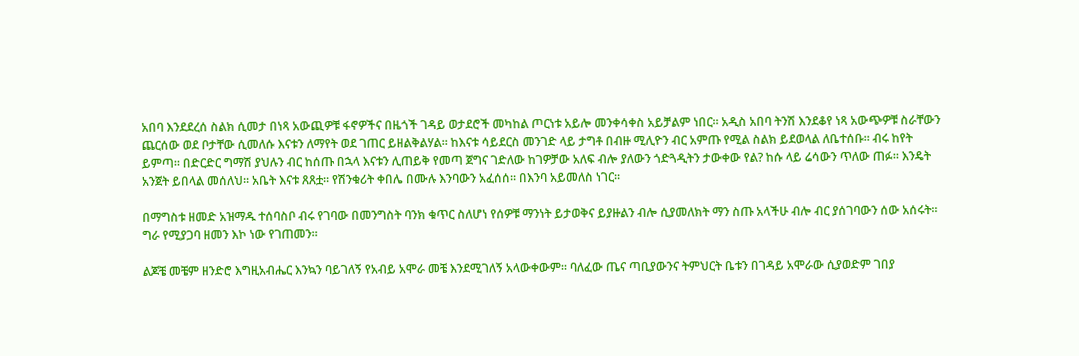አበባ እንደደረሰ ስልክ ሲመታ በነጻ አውጪዎቹ ፋኖዎችና በዜጎች ገዳይ ወታደሮች መካከል ጦርነቱ አይሎ መንቀሳቀስ አይቻልም ነበር። አዲስ አበባ ትንሽ እንደቆየ ነጻ አውጭዎቹ ስራቸውን ጨርሰው ወደ ቦታቸው ሲመለሱ እናቱን ለማየት ወደ ገጠር ይዘልቅልሃል። ከእናቱ ሳይደርስ መንገድ ላይ ታግቶ በብዙ ሚሊዮን ብር አምጡ የሚል ስልክ ይደወላል ለቤተሰቡ። ብሩ ከየት ይምጣ። በድርድር ግማሽ ያህሉን ብር ከሰጡ በኋላ እናቱን ሊጠይቅ የመጣ ጀግና ገድለው ከገዎቻው አለፍ ብሎ ያለውን ጎድጓዲትን ታውቀው የል? ከሱ ላይ ሬሳውን ጥለው ጠፉ። እንዴት አንጀት ይበላል መሰለህ። አቤት እናቱ ጸጸቷ። የሽንቁሪት ቀበሌ በሙሉ እንባውን አፈሰሰ። በእንባ አይመለስ ነገር።

በማግስቱ ዘመድ አዝማዱ ተሰባስቦ ብሩ የገባው በመንግስት ባንክ ቁጥር ስለሆነ የሰዎቹ ማንነት ይታወቅና ይያዙልን ብሎ ሲያመለክት ማን ስጡ አላችሁ ብሎ ብር ያሰገባውን ሰው አሰሩት። ግራ የሚያጋባ ዘመን እኮ ነው የገጠመን።

ልጆቼ መቼም ዘንድሮ እግዚአብሔር እንኳን ባይገለኝ የአብይ አሞራ መቼ እንደሚገለኝ አላውቀውም። ባለፈው ጤና ጣቢያውንና ትምህርት ቤቱን በገዳይ አሞራው ሲያወድም ገበያ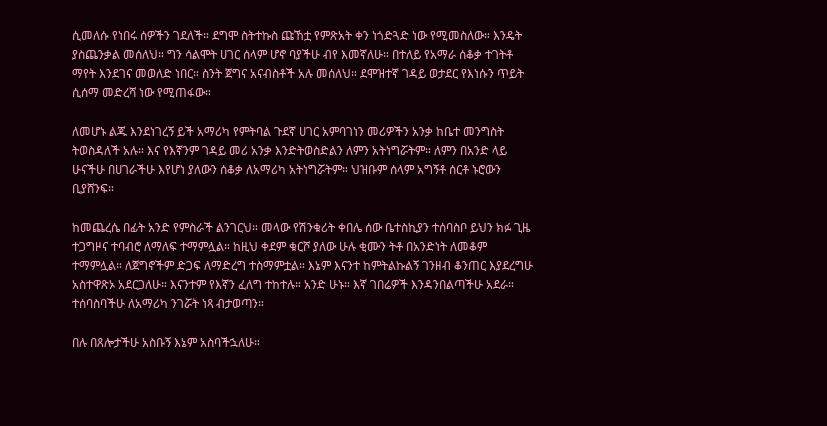ሲመለሱ የነበሩ ሰዎችን ገደለች። ደግሞ ስትተኩስ ጩኸቷ የምጽአት ቀን ነጎድጓድ ነው የሚመስለው። እንዴት ያስጨንቃል መሰለህ። ግን ሳልሞት ሀገር ሰላም ሆኖ ባያችሁ ብየ እመኛለሁ። በተለይ የአማራ ሰቆቃ ተገትቶ ማየት እንደገና መወለድ ነበር። ስንት ጀግና አናብስቶች አሉ መሰለህ። ደሞዝተኛ ገዳይ ወታደር የእነሱን ጥይት ሲሰማ መድረሻ ነው የሚጠፋው።

ለመሆኑ ልጁ እንደነገረኝ ይች አማሪካ የምትባል ጉደኛ ሀገር አምባገነን መሪዎችን አንቃ ከቤተ መንግስት ትወስዳለች አሉ። እና የእኛንም ገዳይ መሪ አንቃ እንድትወስድልን ለምን አትነግሯትም። ለምን በአንድ ላይ ሁናችሁ በሀገራችሁ እየሆነ ያለውን ሰቆቃ ለአማሪካ አትነግሯትም። ህዝቡም ሰላም አግኝቶ ሰርቶ ኑሮውን ቢያሸንፍ።

ከመጨረሴ በፊት አንድ የምስራች ልንገርህ። መላው የሽንቁሪት ቀበሌ ሰው ቤተስኪያን ተሰባስቦ ይህን ክፉ ጊዜ ተጋግዞና ተባብሮ ለማለፍ ተማምሏል። ከዚህ ቀደም ቁርሾ ያለው ሁሉ ቂሙን ትቶ በአንድነት ለመቆም ተማምሏል። ለጀግኖችም ድጋፍ ለማድረግ ተስማምቷል። እኔም እናንተ ከምትልኩልኝ ገንዘብ ቆንጠር እያደረግሁ አስተዋጽኦ አደርጋለሁ። እናንተም የእኛን ፈለግ ተከተሉ። አንድ ሁኑ። እኛ ገበሬዎች እንዳንበልጣችሁ አደራ። ተሰባስባችሁ ለአማሪካ ንገሯት ነጻ ብታወጣን።

በሉ በጸሎታችሁ አስቡኝ እኔም አስባችኋለሁ።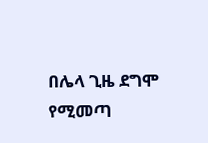በሌላ ጊዜ ደግሞ የሚመጣ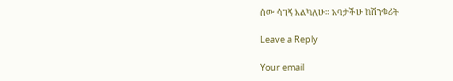ሰው ሳገኝ እልካለሁ። አባታችሁ ከሽንቁሪት

Leave a Reply

Your email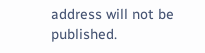address will not be published.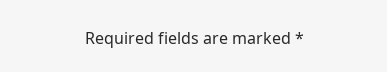Required fields are marked *